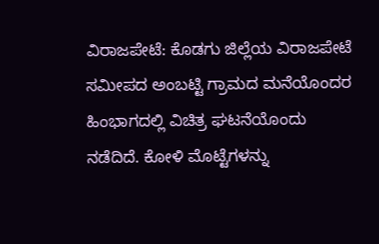ವಿರಾಜಪೇಟೆ: ಕೊಡಗು ಜಿಲ್ಲೆಯ ವಿರಾಜಪೇಟೆ ಸಮೀಪದ ಅಂಬಟ್ಟಿ ಗ್ರಾಮದ ಮನೆಯೊಂದರ ಹಿಂಭಾಗದಲ್ಲಿ ವಿಚಿತ್ರ ಘಟನೆಯೊಂದು ನಡೆದಿದೆ. ಕೋಳಿ ಮೊಟ್ಟೆಗಳನ್ನು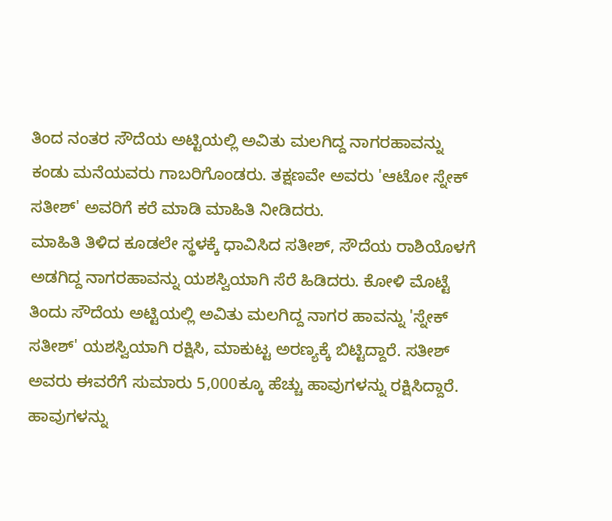ತಿಂದ ನಂತರ ಸೌದೆಯ ಅಟ್ಟಿಯಲ್ಲಿ ಅವಿತು ಮಲಗಿದ್ದ ನಾಗರಹಾವನ್ನು ಕಂಡು ಮನೆಯವರು ಗಾಬರಿಗೊಂಡರು. ತಕ್ಷಣವೇ ಅವರು 'ಆಟೋ ಸ್ನೇಕ್ ಸತೀಶ್' ಅವರಿಗೆ ಕರೆ ಮಾಡಿ ಮಾಹಿತಿ ನೀಡಿದರು.
ಮಾಹಿತಿ ತಿಳಿದ ಕೂಡಲೇ ಸ್ಥಳಕ್ಕೆ ಧಾವಿಸಿದ ಸತೀಶ್, ಸೌದೆಯ ರಾಶಿಯೊಳಗೆ ಅಡಗಿದ್ದ ನಾಗರಹಾವನ್ನು ಯಶಸ್ವಿಯಾಗಿ ಸೆರೆ ಹಿಡಿದರು. ಕೋಳಿ ಮೊಟ್ಟೆ ತಿಂದು ಸೌದೆಯ ಅಟ್ಟಿಯಲ್ಲಿ ಅವಿತು ಮಲಗಿದ್ದ ನಾಗರ ಹಾವನ್ನು 'ಸ್ನೇಕ್ ಸತೀಶ್' ಯಶಸ್ವಿಯಾಗಿ ರಕ್ಷಿಸಿ, ಮಾಕುಟ್ಟ ಅರಣ್ಯಕ್ಕೆ ಬಿಟ್ಟಿದ್ದಾರೆ. ಸತೀಶ್ ಅವರು ಈವರೆಗೆ ಸುಮಾರು 5,000ಕ್ಕೂ ಹೆಚ್ಚು ಹಾವುಗಳನ್ನು ರಕ್ಷಿಸಿದ್ದಾರೆ. ಹಾವುಗಳನ್ನು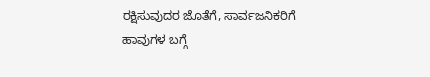ರಕ್ಷಿಸುವುದರ ಜೊತೆಗೆ, ಸಾರ್ವಜನಿಕರಿಗೆ ಹಾವುಗಳ ಬಗ್ಗೆ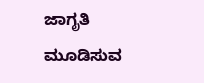ಜಾಗೃತಿ ಮೂಡಿಸುವ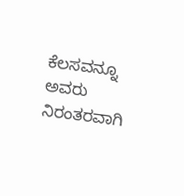ಕೆಲಸವನ್ನೂ ಅವರು ನಿರಂತರವಾಗಿ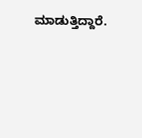ಮಾಡುತ್ತಿದ್ದಾರೆ.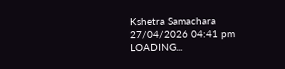Kshetra Samachara
27/04/2026 04:41 pm
LOADING...